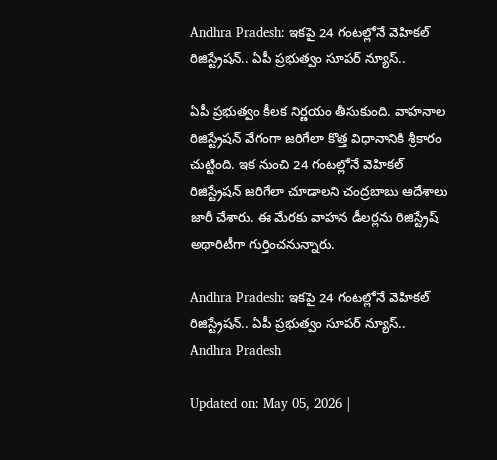Andhra Pradesh: ఇకపై 24 గంటల్లోనే వెహికల్ రిజిస్ట్రేషన్.. ఏపీ ప్రభుత్వం సూపర్ న్యూస్..

ఏపీ ప్రభుత్వం కీలక నిర్ణయం తీసుకుంది. వాహనాల రిజిస్ట్రేషన్ వేగంగా జరిగేలా కొత్త విధానానికి శ్రీకారం చుట్టింది. ఇక నుంచి 24 గంటల్లోనే వెహికల్ రిజిస్ట్రేషన్ జరిగేలా చూడాలని చంద్రబాబు ఆదేశాలు జారీ చేశారు. ఈ మేరకు వాహన డీలర్లను రిజిస్ట్రేష్ అథారిటీగా గుర్తించనున్నారు.

Andhra Pradesh: ఇకపై 24 గంటల్లోనే వెహికల్ రిజిస్ట్రేషన్.. ఏపీ ప్రభుత్వం సూపర్ న్యూస్..
Andhra Pradesh

Updated on: May 05, 2026 |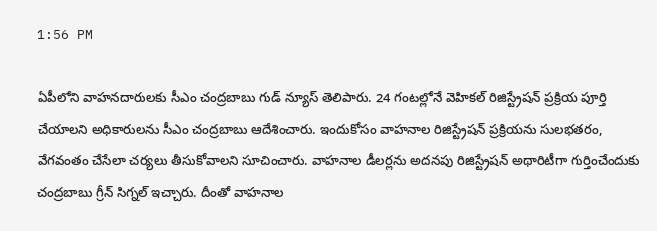1:56 PM

ఏపీలోని వాహనదారులకు సీఎం చంద్రబాబు గుడ్ న్యూస్ తెలిపారు. 24 గంటల్లోనే వెహికల్ రిజిస్ట్రేషన్ ప్రక్రియ పూర్తి చేయాలని అధికారులను సీఎం చంద్రబాబు ఆదేశించారు. ఇందుకోసం వాహనాల రిజిస్ట్రేషన్ ప్రక్రియను సులభతరం, వేగవంతం చేసేలా చర్యలు తీసుకోవాలని సూచించారు. వాహనాల డీలర్లను అదనపు రిజిస్ట్రేషన్ అథారిటీగా గుర్తించేందుకు చంద్రబాబు గ్రీన్ సిగ్నల్ ఇచ్చారు. దీంతో వాహనాల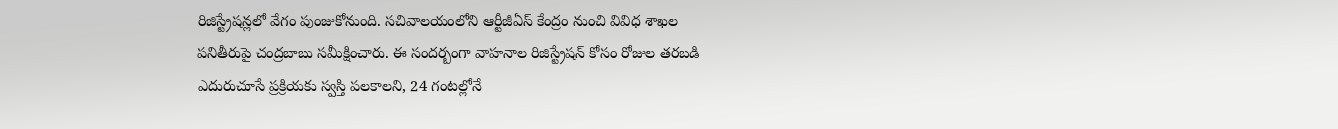రిజిస్ట్రేషన్లలో వేగం పుంజుకోనుంది. సచివాలయంలోని ఆర్టీజీఏస్ కేంద్రం నుంచి వివిధ శాఖల పనితీరుపై చంద్రబాబు సమీక్షించారు. ఈ సందర్బంగా వాహనాల రిజిస్ట్రేషన్ కోసం రోజుల తరబడి ఎదురుచూసే ప్రక్రియకు స్వస్తి పలకాలని, 24 గంటల్లోనే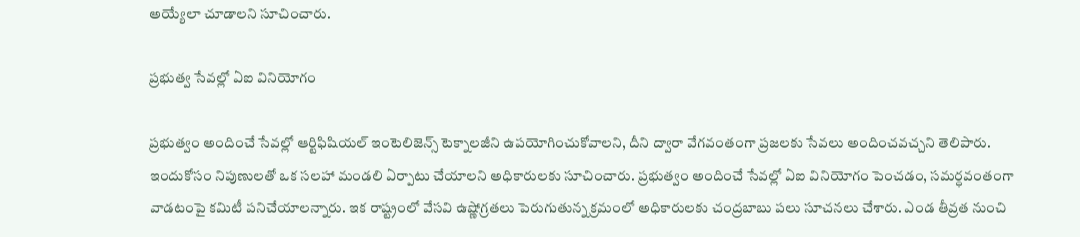అయ్యేలా చూడాలని సూచించారు.

ప్రభుత్వ సేవల్లో ఏఐ వినియోగం

ప్రభుత్వం అందించే సేవల్లో ఆర్టిఫిషియల్ ఇంటెలిజెన్స్ టెక్నాలజీని ఉపయోగించుకోవాలని, దీని ద్వారా వేగవంతంగా ప్రజలకు సేవలు అందించవచ్చని తెలిపారు. ఇందుకోసం నిపుణులతో ఒక సలహా మండలి ఏర్పాటు చేయాలని అధికారులకు సూచించారు. ప్రభుత్వం అందించే సేవల్లో ఏఐ వినియోగం పెంచడం, సమర్ధవంతంగా వాడటంపై కమిటీ పనిచేయాలన్నారు. ఇక రాష్ట్రంలో వేసవి ఉష్ణోగ్రతలు పెరుగుతున్న క్రమంలో అధికారులకు చంద్రబాబు పలు సూచనలు చేశారు. ఎండ తీవ్రత నుంచి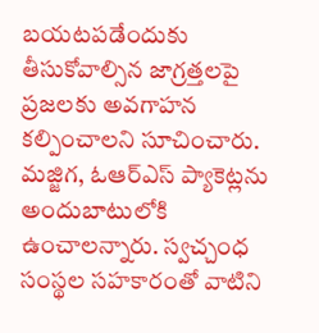బయటపడేందుకు తీసుకోవాల్సిన జాగ్రత్తలపై ప్రజలకు అవగాహన కల్పించాలని సూచించారు. మజ్జిగ, ఓఆర్ఎస్ ప్యాకెట్లను అందుబాటులోకి ఉంచాలన్నారు. స్వచ్చంధ సంస్థల సహకారంతో వాటిని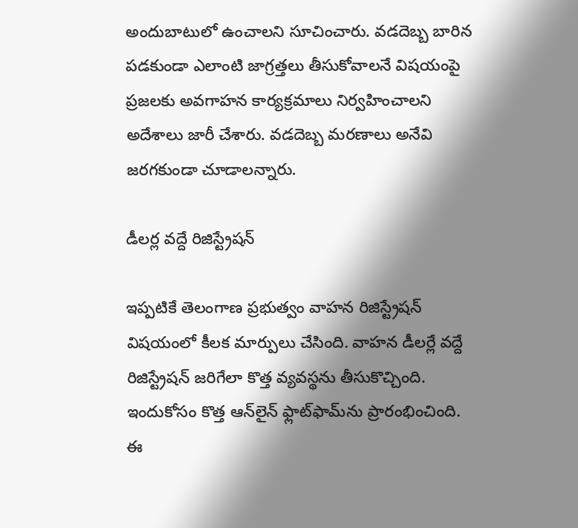అందుబాటులో ఉంచాలని సూచించారు. వడదెబ్బ బారిన పడకుండా ఎలాంటి జాగ్రత్తలు తీసుకోవాలనే విషయంపై ప్రజలకు అవగాహన కార్యక్రమాలు నిర్వహించాలని అదేశాలు జారీ చేశారు. వడదెబ్బ మరణాలు అనేవి జరగకుండా చూడాలన్నారు.

డీలర్ల వద్దే రిజిస్ట్రేషన్

ఇప్పటికే తెలంగాణ ప్రభుత్వం వాహన రిజిస్ట్రేషన్ విషయంలో కీలక మార్పులు చేసింది. వాహన డీలర్లే వద్దే రిజిస్ట్రేషన్ జరిగేలా కొత్త వ్యవస్థను తీసుకొచ్చింది. ఇందుకోసం కొత్త ఆన్‌లైన్ ఫ్లాట్‌ఫామ్‌ను ప్రారంభించింది. ఈ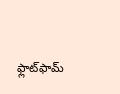ఫ్లాట్‌ఫామ్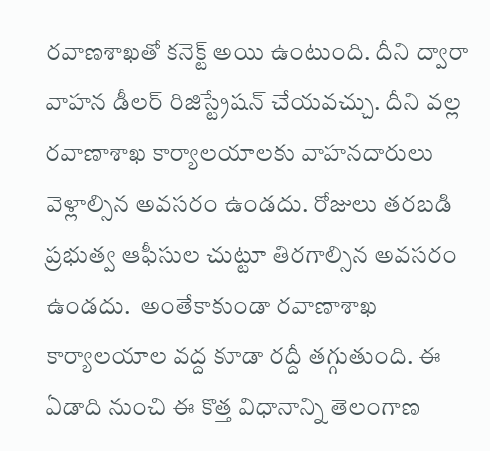రవాణశాఖతో కనెక్ట్ అయి ఉంటుంది. దీని ద్వారా వాహన డీలర్ రిజిస్ట్రేషన్ చేయవచ్చు. దీని వల్ల రవాణాశాఖ కార్యాలయాలకు వాహనదారులు వెళ్లాల్సిన అవసరం ఉండదు. రోజులు తరబడి ప్రభుత్వ ఆఫీసుల చుట్టూ తిరగాల్సిన అవసరం ఉండదు.  అంతేకాకుండా రవాణాశాఖ కార్యాలయాల వద్ద కూడా రద్దీ తగ్గుతుంది. ఈ ఏడాది నుంచి ఈ కొత్త విధానాన్ని తెలంగాణ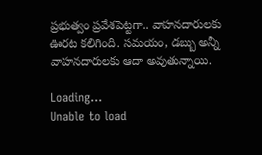ప్రభుత్వం ప్రవేశపెట్టగా.. వాహనదారులకు ఊరట కలిగింది. సమయం, డబ్బు అన్నీ వాహనదారులకు ఆదా అవుతున్నాయి.

Loading...
Unable to load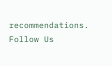recommendations.
Follow Us